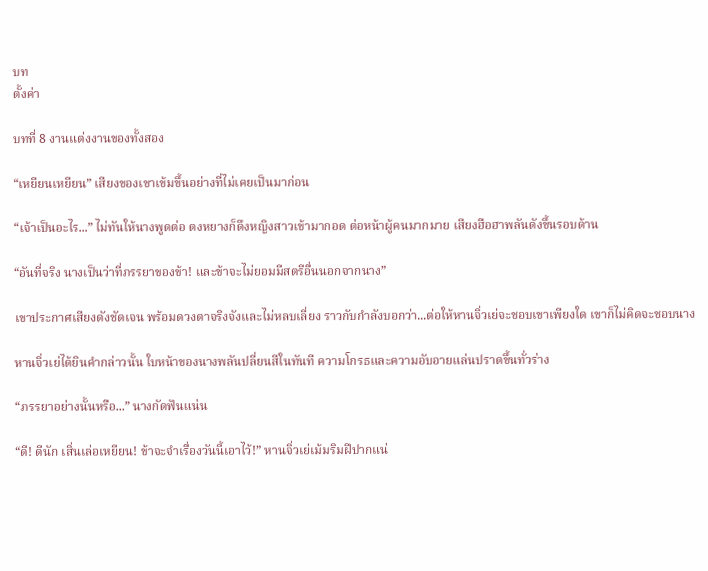บท
ตั้งค่า

บทที่ 8 งานแต่งงานของทั้งสอง

“เหยียนเหยียน” เสียงของเขาเข้มขึ้นอย่างที่ไม่เคยเป็นมาก่อน

“เจ้าเป็นอะไร...” ไม่ทันให้นางพูดต่อ ตงหยางก็ดึงหญิงสาวเข้ามากอด ต่อหน้าผู้คนมากมาย เสียงฮือฮาพลันดังขึ้นรอบด้าน

“อันที่จริง นางเป็นว่าที่ภรรยาของข้า! และข้าจะไม่ยอมมีสตรีอื่นนอกจากนาง”

เขาประกาศเสียงดังชัดเจน พร้อมดวงตาจริงจังและไม่หลบเลี่ยง ราวกับกำลังบอกว่า...ต่อให้หานจิ่วเย่จะชอบเขาเพียงใด เขาก็ไม่คิดจะชอบนาง

หานจิ่วเย่ได้ยินคำกล่าวนั้น ใบหน้าของนางพลันปลี่ยนสีในทันที ความโกรธและความอับอายแล่นปราดขึ้นทั่วร่าง

“ภรรยาอย่างนั้นหรือ...” นางกัดฟันแน่น

“ดี! ดีนัก เสิ่นเล่อเหยียน! ข้าจะจำเรื่องวันนี้เอาไว้!” หานจิ่วเย่เม้มริมฝีปากแน่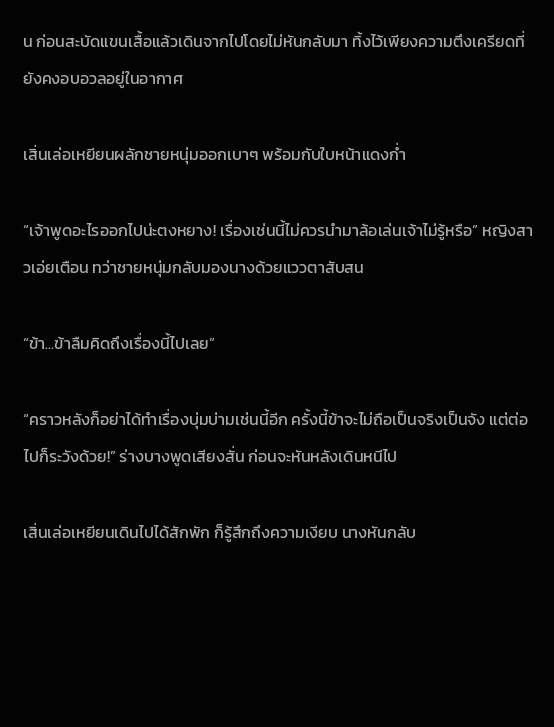น ก่อนสะบัดแขนเสื้อแล้วเดินจากไปโดยไม่หันกลับมา ทิ้งไว้เพียงความตึงเครียดที่ยังคงอบอวลอยู่ในอากาศ

เสิ่นเล่อเหยียนผลักชายหนุ่มออกเบาๆ พร้อมกับใบหน้าแดงก่ำ

“เจ้าพูดอะไรออกไปน่ะตงหยาง! เรื่องเช่นนี้ไม่ควรนำมาล้อเล่นเจ้าไม่รู้หรือ” หญิงสาวเอ่ยเตือน ทว่าชายหนุ่มกลับมองนางด้วยแววตาสับสน

“ข้า...ข้าลืมคิดถึงเรื่องนี้ไปเลย”

“คราวหลังก็อย่าได้ทำเรื่องบุ่มบ่ามเช่นนี้อีก ครั้งนี้ข้าจะไม่ถือเป็นจริงเป็นจัง แต่ต่อไปก็ระวังด้วย!” ร่างบางพูดเสียงสั่น ก่อนจะหันหลังเดินหนีไป

เสิ่นเล่อเหยียนเดินไปได้สักพัก ก็รู้สึกถึงความเงียบ นางหันกลับ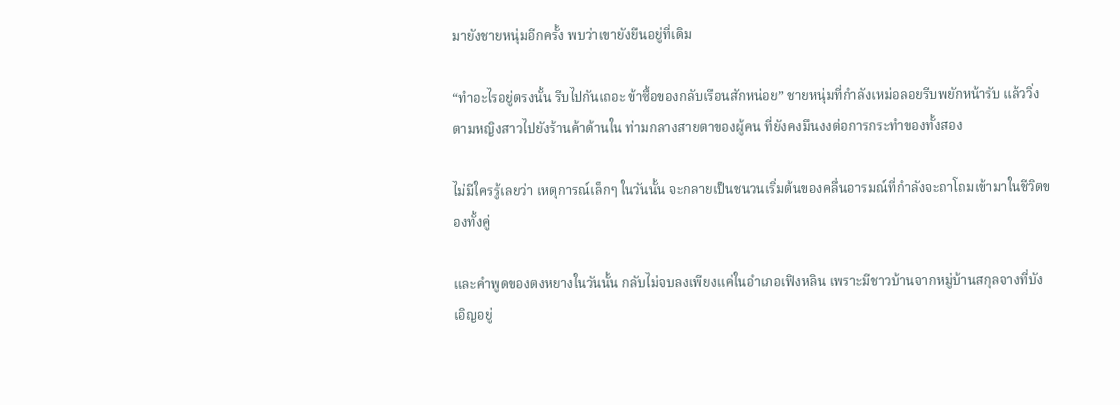มายังชายหนุ่มอีกครั้ง พบว่าเขายังยืนอยู่ที่เดิม

“ทำอะไรอยู่ตรงนั้น รีบไปกันเถอะ ข้าซื้อของกลับเรือนสักหน่อย” ชายหนุ่มที่กำลังเหม่อลอยรีบพยักหน้ารับ แล้ววิ่งตามหญิงสาวไปยังร้านค้าด้านใน ท่ามกลางสายตาของผู้คน ที่ยังคงมึนงงต่อการกระทำของทั้งสอง

ไม่มีใครรู้เลยว่า เหตุการณ์เล็กๆ ในวันนั้น จะกลายเป็นชนวนเริ่มต้นของคลื่นอารมณ์ที่กำลังจะถาโถมเข้ามาในชีวิตของทั้งคู่

และคำพูดของตงหยางในวันนั้น กลับไม่จบลงเพียงแค่ในอำเภอเฟิงหลิน เพราะมีชาวบ้านจากหมู่บ้านสกุลจางที่บังเอิญอยู่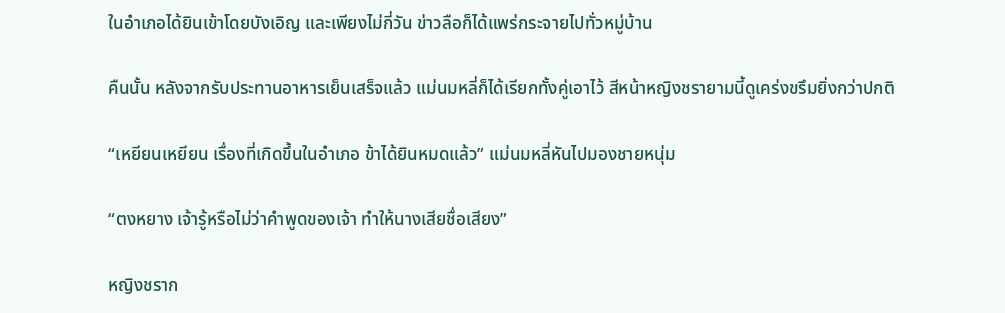ในอำเภอได้ยินเข้าโดยบังเอิญ และเพียงไม่กี่วัน ข่าวลือก็ได้แพร่กระจายไปทั่วหมู่บ้าน

คืนนั้น หลังจากรับประทานอาหารเย็นเสร็จแล้ว แม่นมหลี่ก็ได้เรียกทั้งคู่เอาไว้ สีหน้าหญิงชรายามนี้ดูเคร่งขรึมยิ่งกว่าปกติ

“เหยียนเหยียน เรื่องที่เกิดขึ้นในอำเภอ ข้าได้ยินหมดแล้ว” แม่นมหลี่หันไปมองชายหนุ่ม

“ตงหยาง เจ้ารู้หรือไม่ว่าคำพูดของเจ้า ทำให้นางเสียชื่อเสียง”

หญิงชราก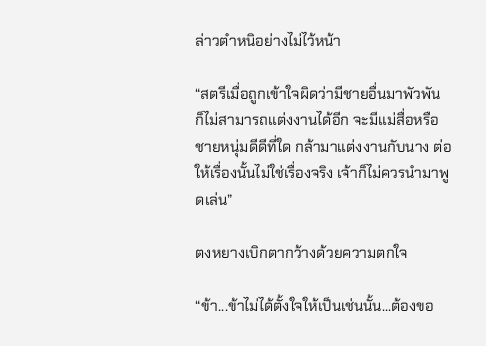ล่าวตำหนิอย่างไม่ไว้หน้า

“สตรีเมื่อถูกเข้าใจผิดว่ามีชายอื่นมาพัวพัน ก็ไม่สามารถแต่งงานได้อีก จะมีแม่สื่อหรือชายหนุ่มดีดีที่ใด กล้ามาแต่งงานกับนาง ต่อให้เรื่องนั้นไม่ใช่เรื่องจริง เจ้าก็ไม่ควรนำมาพูดเล่น”

ตงหยางเบิกตากว้างด้วยความตกใจ

“ข้า...ข้าไม่ได้ตั้งใจให้เป็นเช่นนั้น...ต้องขอ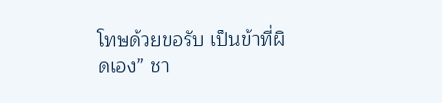โทษด้วยขอรับ เป็นข้าที่ผิดเอง” ชา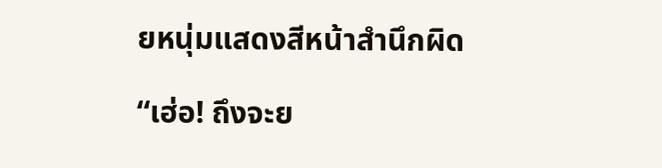ยหนุ่มแสดงสีหน้าสำนึกผิด

“เฮ่อ! ถึงจะย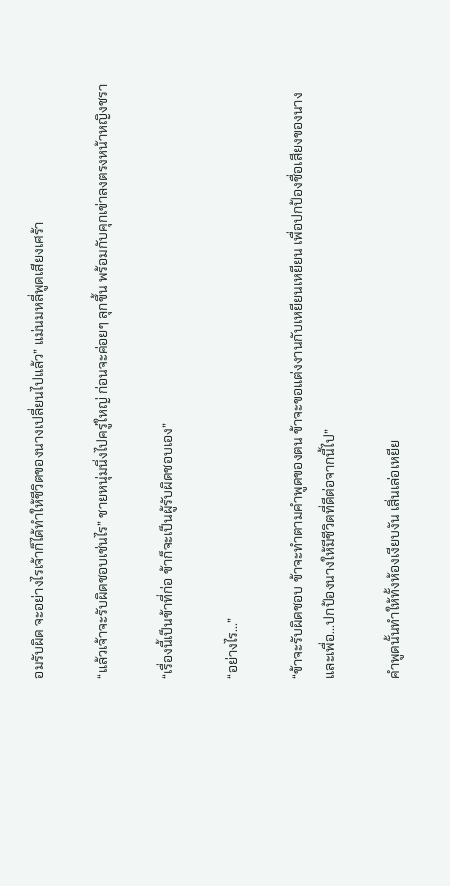อมรับผิด จะอย่างไรเจ้าก็ได้ทำให้ชีวิตของนางเปลี่ยนไปแล้ว” แม่นมหลี่พูดเสียงเศร้า

“แล้วเจ้าจะรับผิดชอบเช่นไร” ชายหนุ่มนิ่งไปครู่ใหญ่ ก่อนจะค่อยๆ ลุกขึ้น พร้อมกับคุกเข่าลงตรงหน้าหญิงชรา

“เรื่องนี้เป็นข้าที่ก่อ ข้าก็จะเป็นผู้รับผิดชอบเอง”

“อย่างไร...”

“ข้าจะรับผิดชอบ ข้าจะทำตามคำพูดของตน ข้าจะขอแต่งงานกับเหยียนเหยียน เพื่อปกป้องชื่อเสียงของนาง และเพื่อ...ปกป้องนางให้มีชีวิตที่ดีต่อจากนี้ไป”

คำพูดนั้นทำให้ทั้งห้องเงียบงัน เสิ่นเล่อเหยีย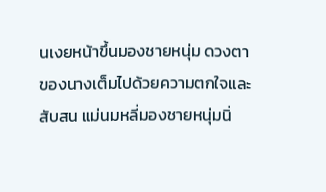นเงยหน้าขึ้นมองชายหนุ่ม ดวงตาของนางเต็มไปด้วยความตกใจและสับสน แม่นมหลี่มองชายหนุ่มนิ่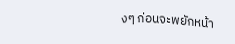งๆ ก่อนจะพยักหน้า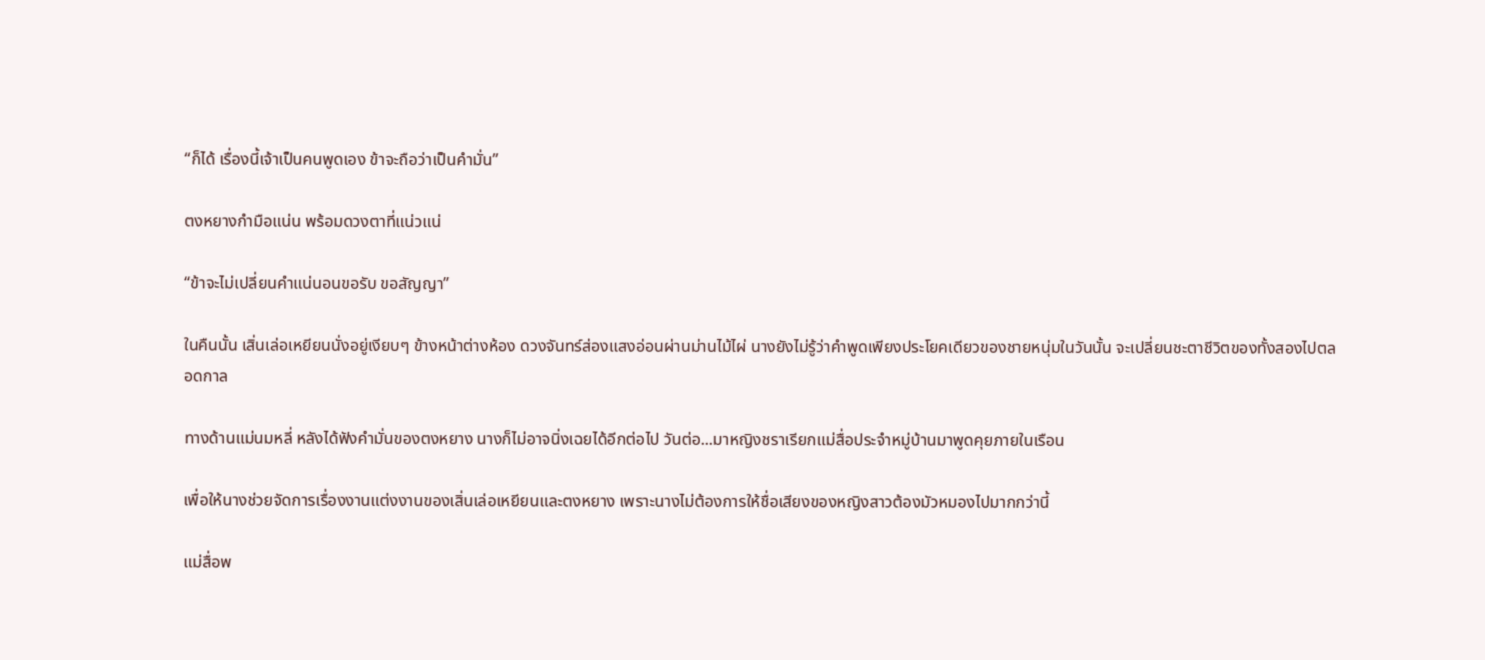“ก็ได้ เรื่องนี้เจ้าเป็นคนพูดเอง ข้าจะถือว่าเป็นคำมั่น”

ตงหยางกำมือแน่น พร้อมดวงตาที่แน่วแน่

“ข้าจะไม่เปลี่ยนคำแน่นอนขอรับ ขอสัญญา”

ในคืนนั้น เสิ่นเล่อเหยียนนั่งอยู่เงียบๆ ข้างหน้าต่างห้อง ดวงจันทร์ส่องแสงอ่อนผ่านม่านไม้ไผ่ นางยังไม่รู้ว่าคำพูดเพียงประโยคเดียวของชายหนุ่มในวันนั้น จะเปลี่ยนชะตาชีวิตของทั้งสองไปตลอดกาล

ทางด้านแม่นมหลี่ หลังได้ฟังคำมั่นของตงหยาง นางก็ไม่อาจนิ่งเฉยได้อีกต่อไป วันต่อ...มาหญิงชราเรียกแม่สื่อประจำหมู่บ้านมาพูดคุยภายในเรือน

เพื่อให้นางช่วยจัดการเรื่องงานแต่งงานของเสิ่นเล่อเหยียนและตงหยาง เพราะนางไม่ต้องการให้ชื่อเสียงของหญิงสาวต้องมัวหมองไปมากกว่านี้

แม่สื่อพ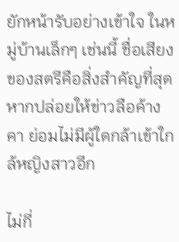ยักหน้ารับอย่างเข้าใจ ในหมู่บ้านเล็กๆ เช่นนี้ ชื่อเสียงของสตรีคือสิ่งสำคัญที่สุด หากปล่อยให้ข่าวลือค้างคา ย่อมไม่มีผู้ใดกล้าเข้าใกล้หญิงสาวอีก

ไม่กี่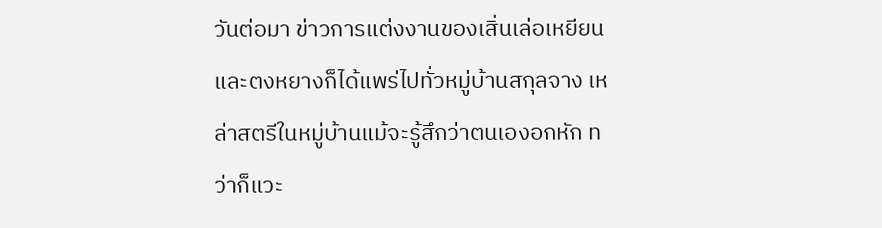วันต่อมา ข่าวการแต่งงานของเสิ่นเล่อเหยียนและตงหยางก็ได้แพร่ไปทั่วหมู่บ้านสกุลจาง เหล่าสตรีในหมู่บ้านแม้จะรู้สึกว่าตนเองอกหัก ทว่าก็แวะ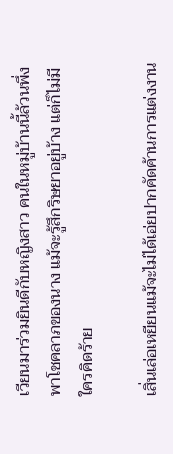เวียนมาร่วมยินดีกับหญิงสาว คนในหมู่บ้านนี้ล้วนพึ่งพาโชคลาภของนาง แม้จะรู้สึกริษยาอยู่บ้าง แต่ก็ไม่มีใครคิดร้าย

เสิ่นเล่อเหยียนแม้จะไม่ได้เอ่ยปากคัดค้านการแต่งงาน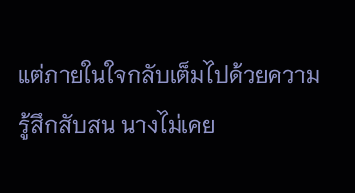แต่ภายในใจกลับเต็มไปด้วยความรู้สึกสับสน นางไม่เคย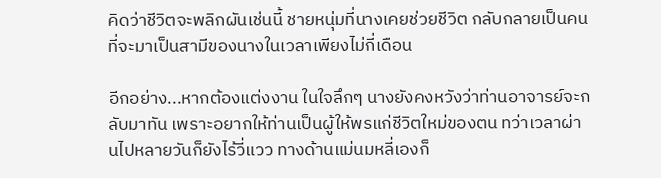คิดว่าชีวิตจะพลิกผันเช่นนี้ ชายหนุ่มที่นางเคยช่วยชีวิต กลับกลายเป็นคนที่จะมาเป็นสามีของนางในเวลาเพียงไม่กี่เดือน

อีกอย่าง...หากต้องแต่งงาน ในใจลึกๆ นางยังคงหวังว่าท่านอาจารย์จะกลับมาทัน เพราะอยากให้ท่านเป็นผู้ให้พรแก่ชีวิตใหม่ของตน ทว่าเวลาผ่านไปหลายวันก็ยังไร้วี่แวว ทางด้านแม่นมหลี่เองก็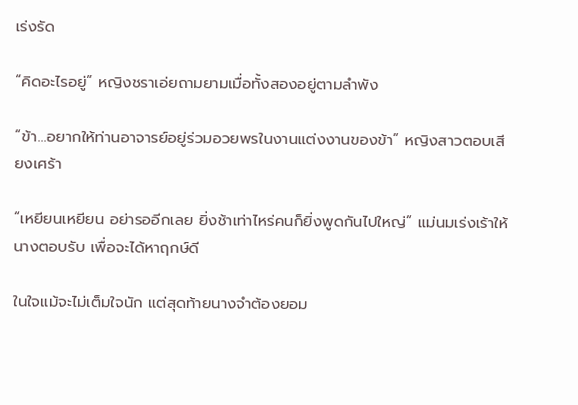เร่งรัด

“คิดอะไรอยู่” หญิงชราเอ่ยถามยามเมื่อทั้งสองอยู่ตามลำพัง

“ข้า...อยากให้ท่านอาจารย์อยู่ร่วมอวยพรในงานแต่งงานของข้า” หญิงสาวตอบเสียงเศร้า

“เหยียนเหยียน อย่ารออีกเลย ยิ่งช้าเท่าไหร่คนก็ยิ่งพูดกันไปใหญ่” แม่นมเร่งเร้าให้นางตอบรับ เพื่อจะได้หาฤกษ์ดี

ในใจแม้จะไม่เต็มใจนัก แต่สุดท้ายนางจำต้องยอม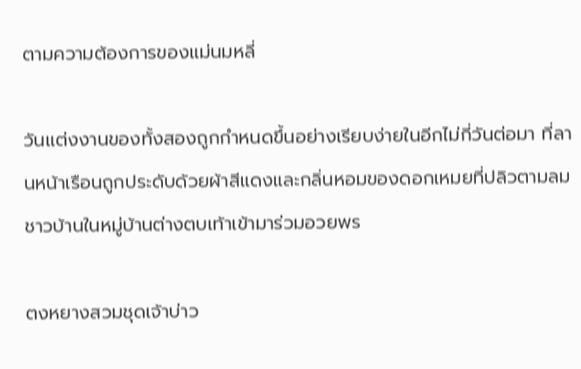ตามความต้องการของแม่นมหลี่

วันแต่งงานของทั้งสองถูกกำหนดขึ้นอย่างเรียบง่ายในอีกไม่กี่วันต่อมา ที่ลานหน้าเรือนถูกประดับด้วยผ้าสีแดงและกลิ่นหอมของดอกเหมยที่ปลิวตามลม ชาวบ้านในหมู่บ้านต่างตบเท้าเข้ามาร่วมอวยพร

ตงหยางสวมชุดเจ้าบ่าว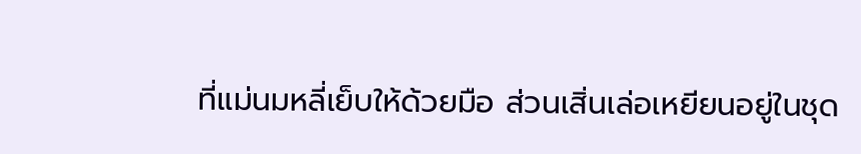ที่แม่นมหลี่เย็บให้ด้วยมือ ส่วนเสิ่นเล่อเหยียนอยู่ในชุด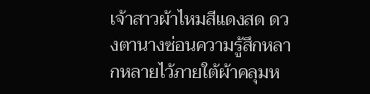เจ้าสาวผ้าไหมสีแดงสด ดวงตานางซ่อนความรู้สึกหลากหลายไว้ภายใต้ผ้าคลุมห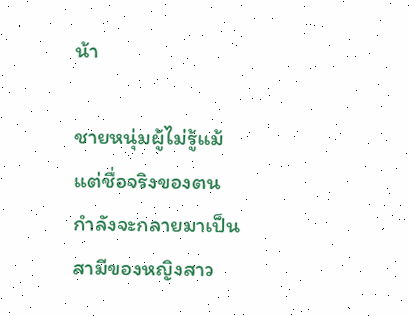น้า

ชายหนุ่มผู้ไม่รู้แม้แต่ชื่อจริงของตน กำลังจะกลายมาเป็นสามีของหญิงสาว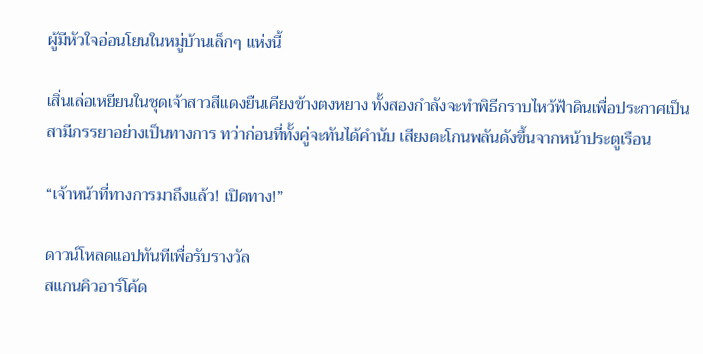ผู้มีหัวใจอ่อนโยนในหมู่บ้านเล็กๆ แห่งนี้

เสิ่นเล่อเหยียนในชุดเจ้าสาวสีแดงยืนเคียงข้างตงหยาง ทั้งสองกำลังจะทำพิธีกราบไหว้ฟ้าดินเพื่อประกาศเป็นสามีภรรยาอย่างเป็นทางการ ทว่าก่อนที่ทั้งคู่จะทันได้คำนับ เสียงตะโกนพลันดังขึ้นจากหน้าประตูเรือน

“เจ้าหน้าที่ทางการมาถึงแล้ว! เปิดทาง!”

ดาวน์โหลดแอปทันทีเพื่อรับรางวัล
สแกนคิวอาร์โค้ด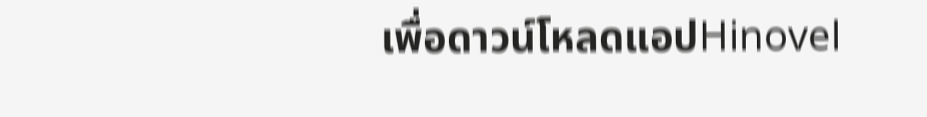เพื่อดาวน์โหลดแอปHinovel